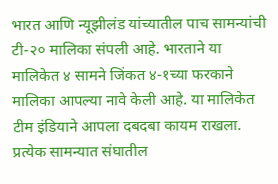भारत आणि न्यूझीलंड यांच्यातील पाच सामन्यांची टी-२० मालिका संपली आहे. भारताने या मालिकेत ४ सामने जिंकत ४-१च्या फरकाने मालिका आपल्या नावे केली आहे. या मालिकेत टीम इंडियाने आपला दबदबा कायम राखला. प्रत्येक सामन्यात संघातील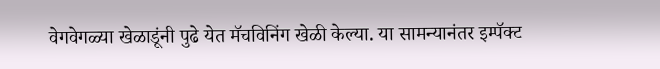वेगवेगळ्या खेळाडूंनी पुढे येत मॅचविनिंग खेळी केल्या. या सामन्यानंतर इम्पॅक्ट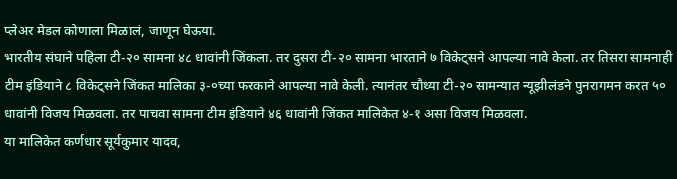प्लेअर मेडल कोणाला मिळालं, जाणून घेऊया.
भारतीय संघाने पहिला टी-२० सामना ४८ धावांनी जिंकला. तर दुसरा टी-२० सामना भारताने ७ विकेट्सने आपल्या नावे केला. तर तिसरा सामनाही टीम इंडियाने ८ विकेट्सने जिंकत मालिका ३-०च्या फरकाने आपल्या नावे केली. त्यानंतर चौथ्या टी-२० सामन्यात न्यूझीलंडने पुनरागमन करत ५० धावांनी विजय मिळवला. तर पाचवा सामना टीम इंडियाने ४६ धावांनी जिंकत मालिकेत ४-१ असा विजय मिळवला.
या मालिकेत कर्णधार सूर्यकुमार यादव,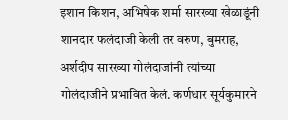इशान किशन, अभिषेक शर्मा सारख्या खेळाडूंनी शानदार फलंदाजी केली तर वरुण, बुमराह, अर्शदीप सारख्या गोलंदाजांनी त्यांच्या गोलंदाजीने प्रभावित केलं. कर्णधार सूर्यकुमारने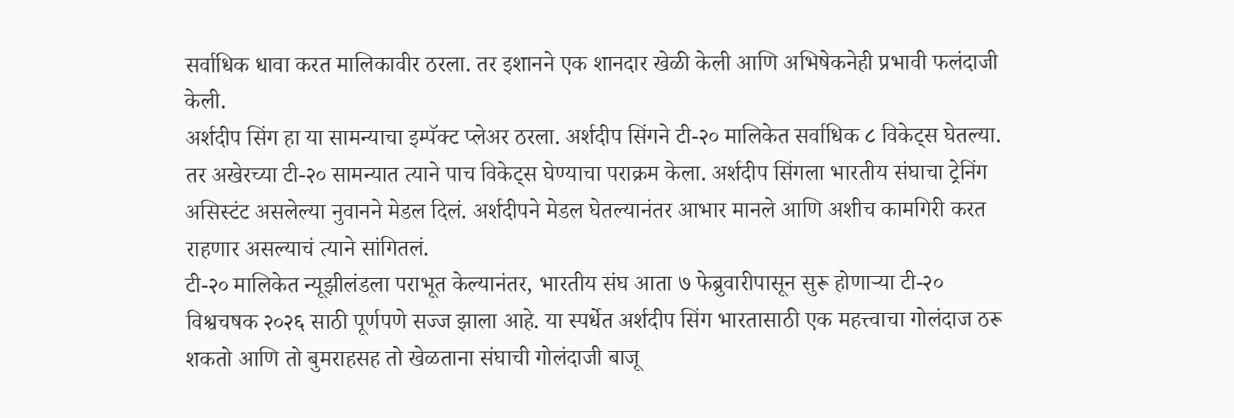सर्वाधिक धावा करत मालिकावीर ठरला. तर इशानने एक शानदार खेळी केली आणि अभिषेकनेही प्रभावी फलंदाजी केली.
अर्शदीप सिंग हा या सामन्याचा इम्पॅक्ट प्लेअर ठरला. अर्शदीप सिंगने टी-२० मालिकेत सर्वाधिक ८ विकेट्स घेतल्या. तर अखेरच्या टी-२० सामन्यात त्याने पाच विकेट्स घेण्याचा पराक्रम केला. अर्शदीप सिंगला भारतीय संघाचा ट्रेनिंग असिस्टंट असलेल्या नुवानने मेडल दिलं. अर्शदीपने मेडल घेतल्यानंतर आभार मानले आणि अशीच कामगिरी करत राहणार असल्याचं त्याने सांगितलं.
टी-२० मालिकेत न्यूझीलंडला पराभूत केल्यानंतर, भारतीय संघ आता ७ फेब्रुवारीपासून सुरू होणाऱ्या टी-२० विश्वचषक २०२६ साठी पूर्णपणे सज्ज झाला आहे. या स्पर्धेत अर्शदीप सिंग भारतासाठी एक महत्त्वाचा गोलंदाज ठरू शकतो आणि तो बुमराहसह तो खेळताना संघाची गोलंदाजी बाजू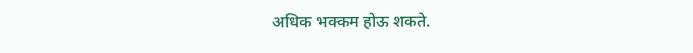अधिक भक्कम होऊ शकते.